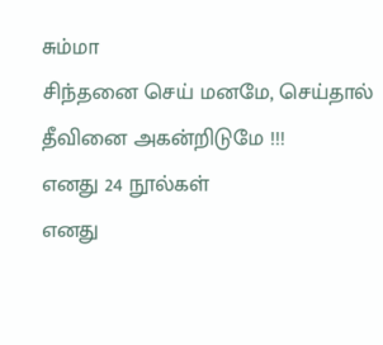சும்மா
சிந்தனை செய் மனமே, செய்தால் தீவினை அகன்றிடுமே !!!
எனது 24 நூல்கள்
எனது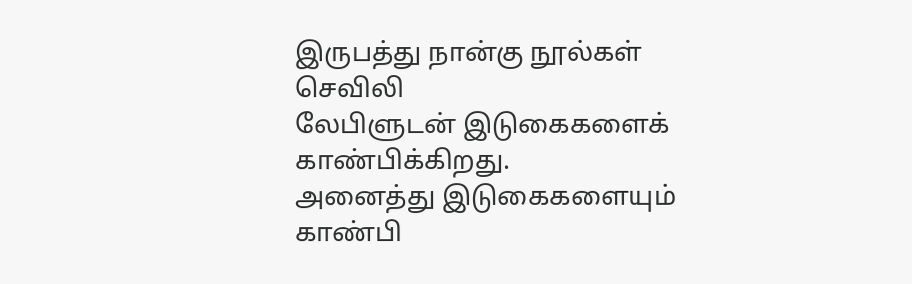இருபத்து நான்கு நூல்கள்
செவிலி
லேபிளுடன் இடுகைகளைக் காண்பிக்கிறது.
அனைத்து இடுகைகளையும் காண்பி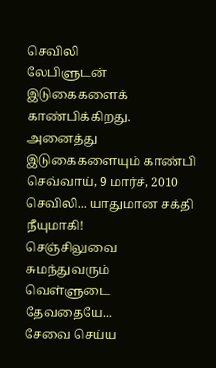செவிலி
லேபிளுடன் இடுகைகளைக் காண்பிக்கிறது.
அனைத்து இடுகைகளையும் காண்பி
செவ்வாய், 9 மார்ச், 2010
செவிலி... யாதுமான சக்தி நீயுமாகி!
செஞ்சிலுவை சுமந்துவரும்
வெள்ளுடை தேவதையே...
சேவை செய்ய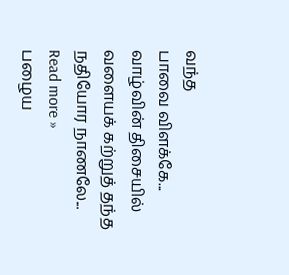வந்த
பாவை விளக்கே...
வாழ்வின் திசையில்
வளையக் கற்றுத் தந்த
நதியோர நாணலே...
Read more »
பழைய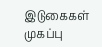இடுகைகள்
முகப்பு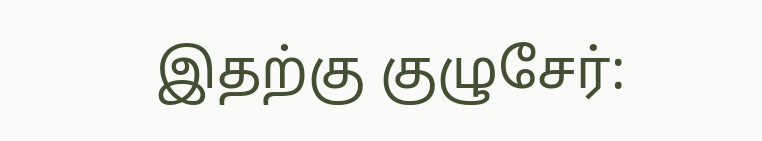இதற்கு குழுசேர்: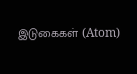இடுகைகள் (Atom)